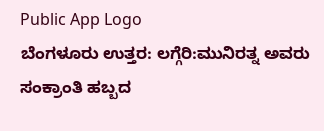Public App Logo
ಬೆಂಗಳೂರು ಉತ್ತರ: ಲಗ್ಗೆರಿ:ಮುನಿರತ್ನ ಅವರು ಸಂಕ್ರಾಂತಿ ಹಬ್ಬದ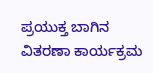ಪ್ರಯುಕ್ತ ಬಾಗಿನ ವಿತರಣಾ ಕಾರ್ಯಕ್ರಮ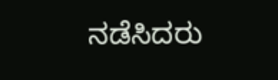ನಡೆಸಿದರು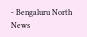- Bengaluru North News